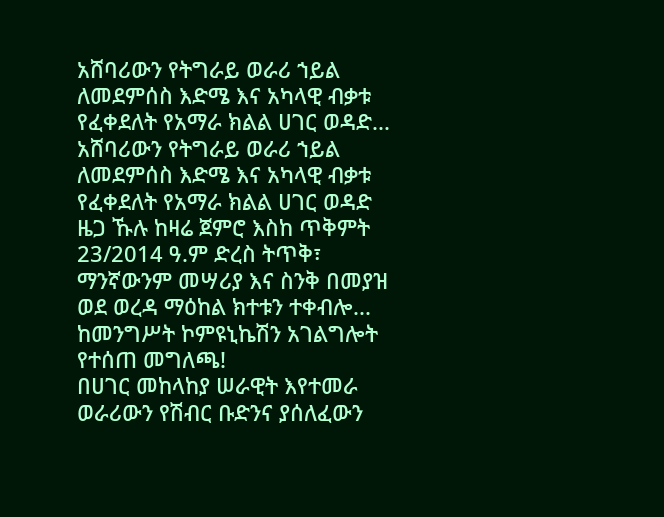አሸባሪውን የትግራይ ወራሪ ኀይል ለመደምሰስ እድሜ እና አካላዊ ብቃቱ የፈቀደለት የአማራ ክልል ሀገር ወዳድ...
አሸባሪውን የትግራይ ወራሪ ኀይል ለመደምሰስ እድሜ እና አካላዊ ብቃቱ የፈቀደለት የአማራ ክልል ሀገር ወዳድ ዜጋ ኹሉ ከዛሬ ጀምሮ እስከ ጥቅምት 23/2014 ዓ.ም ድረስ ትጥቅ፣ ማንኛውንም መሣሪያ እና ስንቅ በመያዝ ወደ ወረዳ ማዕከል ክተቱን ተቀብሎ...
ከመንግሥት ኮምዩኒኬሽን አገልግሎት የተሰጠ መግለጫ!
በሀገር መከላከያ ሠራዊት እየተመራ ወራሪውን የሽብር ቡድንና ያሰለፈውን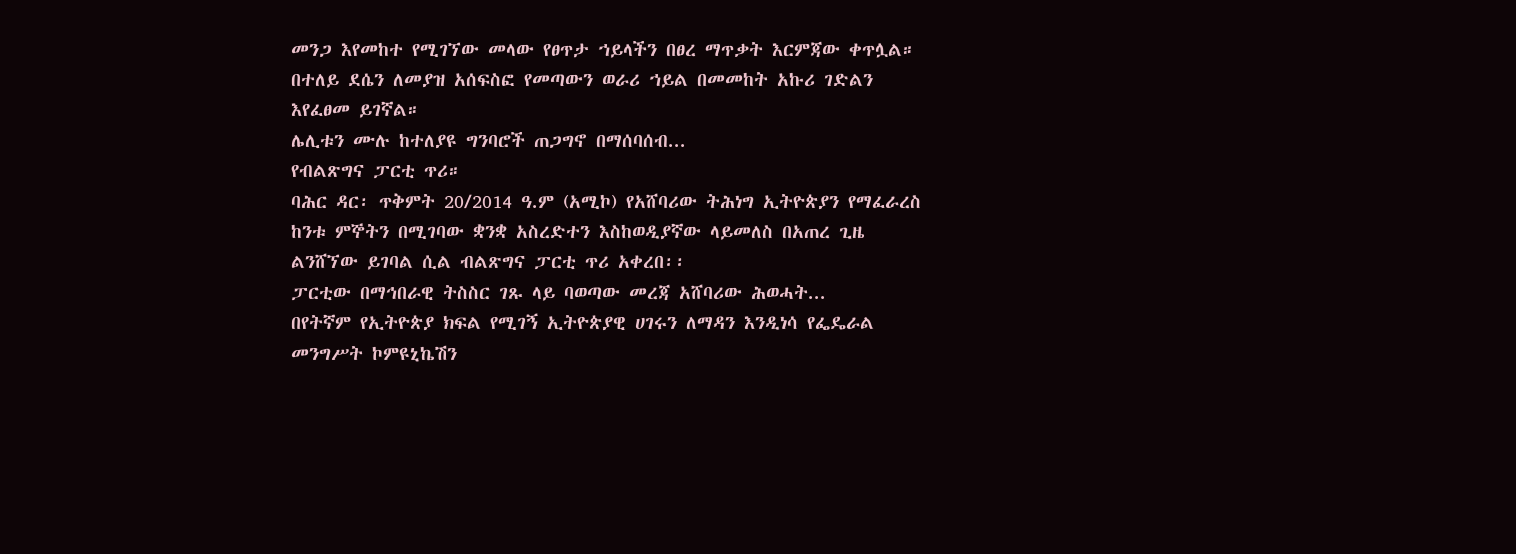መንጋ እየመከተ የሚገኘው መላው የፀጥታ ኀይላችን በፀረ ማጥቃት እርምጃው ቀጥሏል።
በተለይ ደሴን ለመያዝ አሰፍስፎ የመጣውን ወራሪ ኀይል በመመከት አኩሪ ገድልን እየፈፀመ ይገኛል።
ሌሊቱን ሙሉ ከተለያዩ ግንባሮች ጠጋግኖ በማሰባሰብ...
የብልጽግና ፓርቲ ጥሪ።
ባሕር ዳር፡ ጥቅምት 20/2014 ዓ.ም (አሚኮ) የአሸባሪው ትሕነግ ኢትዮጵያን የማፈራረስ ከንቱ ምኞትን በሚገባው ቋንቋ አስረድተን እስከወዲያኛው ላይመለስ በአጠረ ጊዜ ልንሸኘው ይገባል ሲል ብልጽግና ፓርቲ ጥሪ አቀረበ፡፡
ፓርቲው በማኅበራዊ ትስስር ገጹ ላይ ባወጣው መረጃ አሸባሪው ሕወሓት...
በየትኛም የኢትዮጵያ ክፍል የሚገኝ ኢትዮጵያዊ ሀገሩን ለማዳን እንዲነሳ የፌዴራል መንግሥት ኮምዩኒኬሽን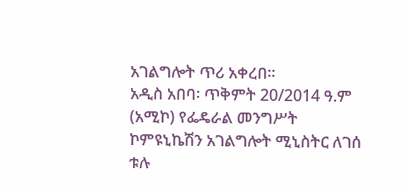አገልግሎት ጥሪ አቀረበ።
አዲስ አበባ፡ ጥቅምት 20/2014 ዓ.ም (አሚኮ) የፌዴራል መንግሥት ኮምዩኒኬሽን አገልግሎት ሚኒስትር ለገሰ ቱሉ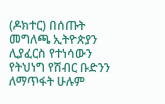(ዶክተር) በሰጡት መግለጫ ኢትዮጵያን ሊያፈርስ የተነሳውን የትህነግ የሽብር ቡድንን ለማጥፋት ሁሉም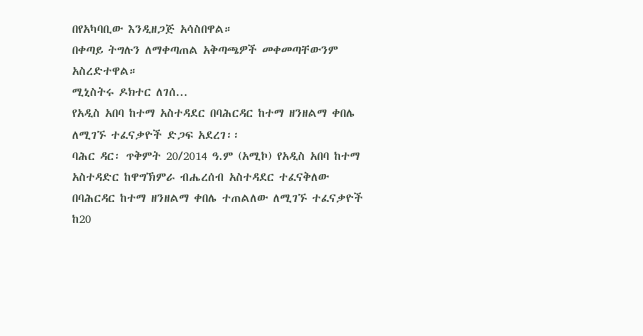በየአካባቢው እንዲዘጋጅ አሳስበዋል።
በቀጣይ ትግሉን ለማቀጣጠል አቅጣጫዎች መቀመጣቸውንም አስረድተዋል።
ሚኒስትሩ ዶክተር ለገሰ...
የአዲስ አበባ ከተማ አስተዳደር በባሕርዳር ከተማ ዘንዘልማ ቀበሌ ለሚገኙ ተፈናቃዮች ድጋፍ አደረገ፡፡
ባሕር ዳር፡ ጥቅምት 20/2014 ዓ.ም (አሚኮ) የአዲስ አበባ ከተማ አስተዳድር ከዋግኽምራ ብሔረሰብ አስተዳደር ተፈናቅለው በባሕርዳር ከተማ ዘንዘልማ ቀበሌ ተጠልለው ለሚገኙ ተፈናቃዮች ከ20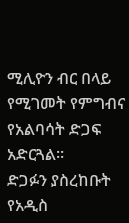ሚሊዮን ብር በላይ የሚገመት የምግብና የአልባሳት ድጋፍ አድርጓል።
ድጋፉን ያስረከቡት የአዲስ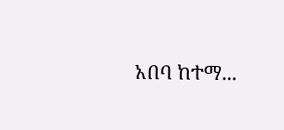አበባ ከተማ...